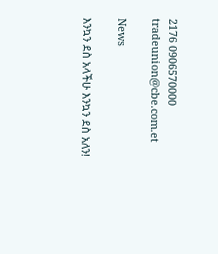2176 0906570000 tradeunion@cbe.com.et

News

እንኳን ደስ አላችሁ እንኳን ደስ አለን!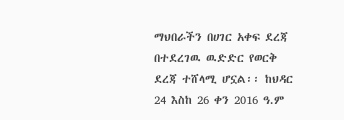ማህበራችን በሀገር አቀፍ ደረጃ በተደረገዉ ዉድድር የወርቅ ደረጃ ተሸላሚ ሆኗል፡፡ ከህዳር 24 እስከ 26 ቀን 2016 ዓ.ም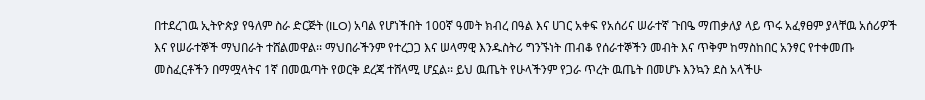በተደረገዉ ኢትዮጵያ የዓለም ስራ ድርጅት (ILO) አባል የሆነችበት 100ኛ ዓመት ክብረ በዓል እና ሀገር አቀፍ የአሰሪና ሠራተኛ ጉበዔ ማጠቃለያ ላይ ጥሩ አፈፃፀም ያላቸዉ አሰሪዎች እና የሠራተኞች ማህበራት ተሸልመዋል፡፡ ማህበራችንም የተረጋጋ እና ሠላማዊ እንዱስትሪ ግንኙነት ጠብቆ የሰራተኞችን መብት እና ጥቅም ከማስከበር አንፃር የተቀመጡ መስፈርቶችን በማሟላትና 1ኛ በመዉጣት የወርቅ ደረጃ ተሸላሚ ሆኗል፡፡ ይህ ዉጤት የሁላችንም የጋራ ጥረት ዉጤት በመሆኑ እንኳን ደስ አላችሁ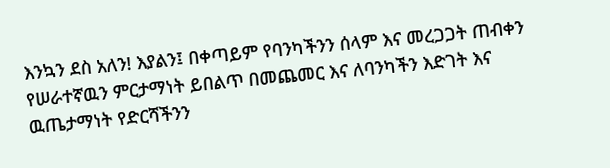እንኳን ደስ አለን! እያልን፤ በቀጣይም የባንካችንን ሰላም እና መረጋጋት ጠብቀን የሠራተኛዉን ምርታማነት ይበልጥ በመጨመር እና ለባንካችን እድገት እና ዉጤታማነት የድርሻችንን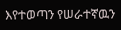እየተወጣን የሠራተኛዉን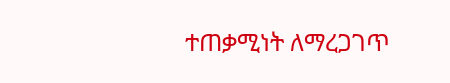ተጠቃሚነት ለማረጋገጥ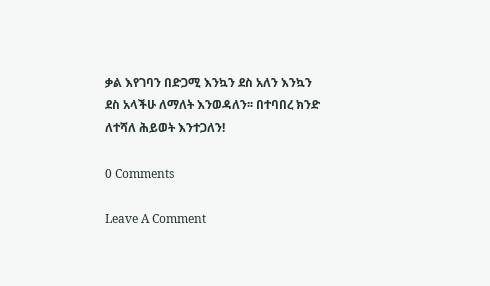ቃል እየገባን በድጋሚ እንኳን ደስ አለን እንኳን ደስ አላችሁ ለማለት እንወዳለን፡፡ በተባበረ ክንድ ለተሻለ ሕይወት እንተጋለን!

0 Comments

Leave A Comment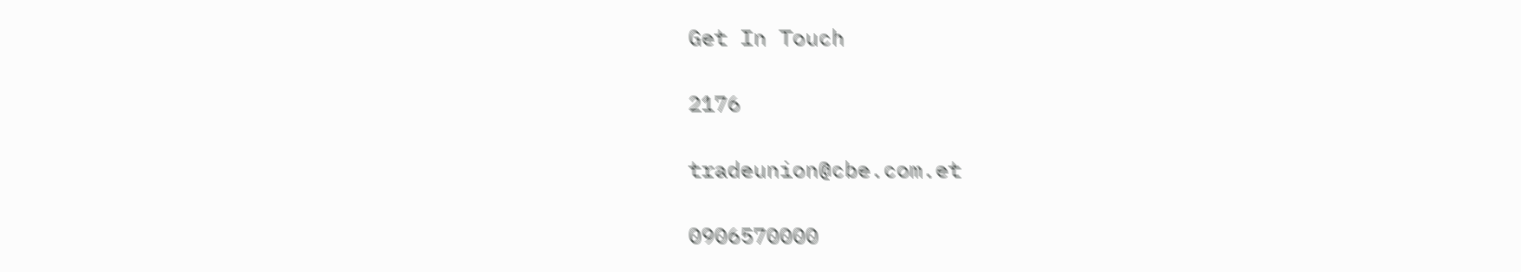Get In Touch

2176

tradeunion@cbe.com.et

0906570000